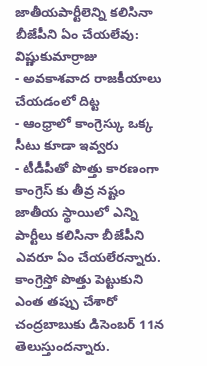జాతీయపార్టీలెన్ని కలిసినా బీజేపీని ఏం చేయలేవు: విష్ణుకుమార్రాజు
- అవకాశవాద రాజకీయాలు చేయడంలో దిట్ట
- ఆంధ్రాలో కాంగ్రెస్కు ఒక్క సీటు కూడా ఇవ్వరు
- టీడీపీతో పొత్తు కారణంగా కాంగ్రెస్ కు తీవ్ర నష్టం
జాతీయ స్థాయిలో ఎన్ని పార్టీలు కలిసినా బీజేపీని ఎవరూ ఏం చేయలేరన్నారు. కాంగ్రెస్తో పొత్తు పెట్టుకుని ఎంత తప్పు చేశారో చంద్రబాబుకు డిసెంబర్ 11న తెలుస్తుందన్నారు.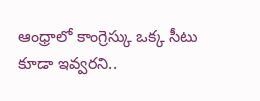ఆంధ్రాలో కాంగ్రెస్కు ఒక్క సీటు కూడా ఇవ్వరని..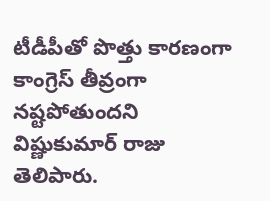టీడీపీతో పొత్తు కారణంగా కాంగ్రెస్ తీవ్రంగా నష్టపోతుందని విష్ణుకుమార్ రాజు తెలిపారు.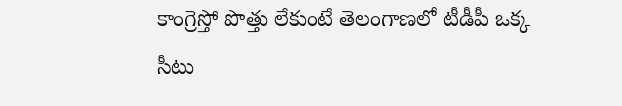కాంగ్రెస్తో పొత్తు లేకుంటే తెలంగాణలో టీడీపీ ఒక్క సీటు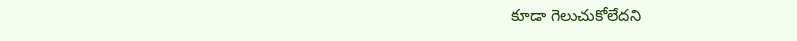కూడా గెలుచుకోలేదని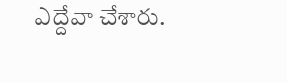ఎద్దేవా చేశారు.